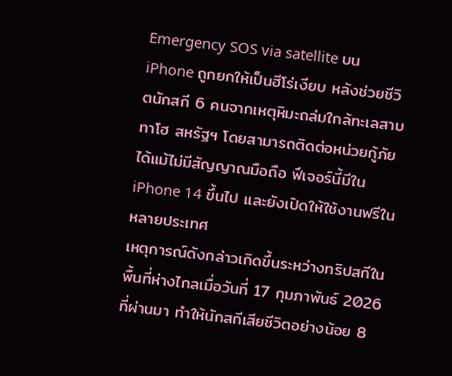Emergency SOS via satellite บน iPhone ถูกยกให้เป็นฮีโร่เงียบ หลังช่วยชีวิตนักสกี 6 คนจากเหตุหิมะถล่มใกล้ทะเลสาบทาโฮ สหรัฐฯ โดยสามารถติดต่อหน่วยกู้ภัยได้แม้ไม่มีสัญญาณมือถือ ฟีเจอร์นี้มีใน iPhone 14 ขึ้นไป และยังเปิดให้ใช้งานฟรีในหลายประเทศ
เหตุการณ์ดังกล่าวเกิดขึ้นระหว่างทริปสกีในพื้นที่ห่างไกลเมื่อวันที่ 17 กุมภาพันธ์ 2026 ที่ผ่านมา ทำให้นักสกีเสียชีวิตอย่างน้อย 8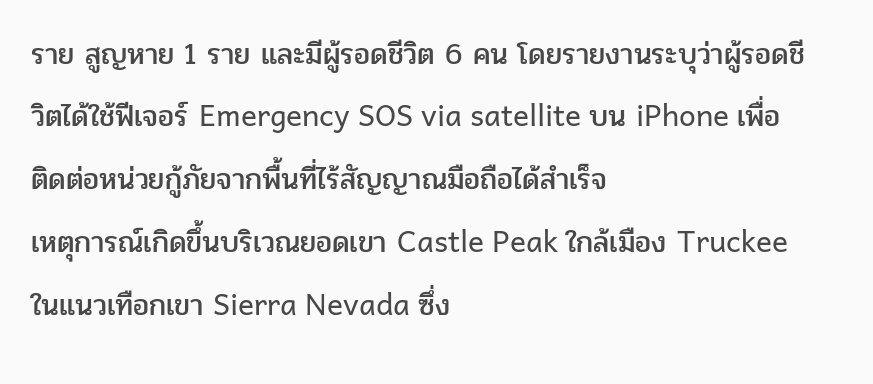ราย สูญหาย 1 ราย และมีผู้รอดชีวิต 6 คน โดยรายงานระบุว่าผู้รอดชีวิตได้ใช้ฟีเจอร์ Emergency SOS via satellite บน iPhone เพื่อติดต่อหน่วยกู้ภัยจากพื้นที่ไร้สัญญาณมือถือได้สำเร็จ
เหตุการณ์เกิดขึ้นบริเวณยอดเขา Castle Peak ใกล้เมือง Truckee ในแนวเทือกเขา Sierra Nevada ซึ่ง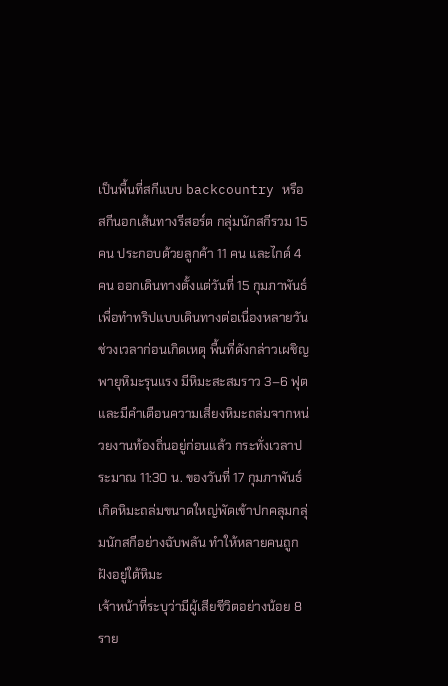เป็นพื้นที่สกีแบบ backcountry หรือสกีนอกเส้นทางรีสอร์ต กลุ่มนักสกีรวม 15 คน ประกอบด้วยลูกค้า 11 คน และไกด์ 4 คน ออกเดินทางตั้งแต่วันที่ 15 กุมภาพันธ์ เพื่อทำทริปแบบเดินทางต่อเนื่องหลายวัน
ช่วงเวลาก่อนเกิดเหตุ พื้นที่ดังกล่าวเผชิญพายุหิมะรุนแรง มีหิมะสะสมราว 3–6 ฟุต และมีคำเตือนความเสี่ยงหิมะถล่มจากหน่วยงานท้องถิ่นอยู่ก่อนแล้ว กระทั่งเวลาประมาณ 11:30 น. ของวันที่ 17 กุมภาพันธ์ เกิดหิมะถล่มขนาดใหญ่พัดเข้าปกคลุมกลุ่มนักสกีอย่างฉับพลัน ทำให้หลายคนถูกฝังอยู่ใต้หิมะ
เจ้าหน้าที่ระบุว่ามีผู้เสียชีวิตอย่างน้อย 8 ราย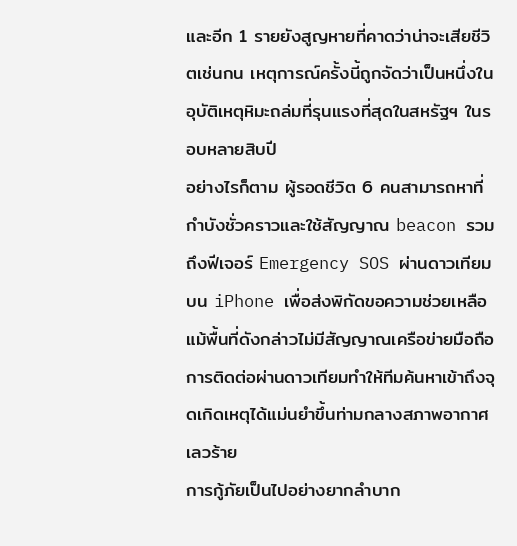และอีก 1 รายยังสูญหายที่คาดว่าน่าจะเสียชีวิตเช่นกน เหตุการณ์ครั้งนี้ถูกจัดว่าเป็นหนึ่งในอุบัติเหตุหิมะถล่มที่รุนแรงที่สุดในสหรัฐฯ ในรอบหลายสิบปี
อย่างไรก็ตาม ผู้รอดชีวิต 6 คนสามารถหาที่กำบังชั่วคราวและใช้สัญญาณ beacon รวมถึงฟีเจอร์ Emergency SOS ผ่านดาวเทียมบน iPhone เพื่อส่งพิกัดขอความช่วยเหลือ แม้พื้นที่ดังกล่าวไม่มีสัญญาณเครือข่ายมือถือ การติดต่อผ่านดาวเทียมทำให้ทีมค้นหาเข้าถึงจุดเกิดเหตุได้แม่นยำขึ้นท่ามกลางสภาพอากาศเลวร้าย
การกู้ภัยเป็นไปอย่างยากลำบาก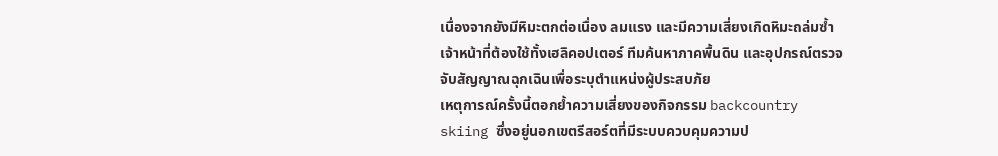เนื่องจากยังมีหิมะตกต่อเนื่อง ลมแรง และมีความเสี่ยงเกิดหิมะถล่มซ้ำ เจ้าหน้าที่ต้องใช้ทั้งเฮลิคอปเตอร์ ทีมค้นหาภาคพื้นดิน และอุปกรณ์ตรวจจับสัญญาณฉุกเฉินเพื่อระบุตำแหน่งผู้ประสบภัย
เหตุการณ์ครั้งนี้ตอกย้ำความเสี่ยงของกิจกรรม backcountry skiing ซึ่งอยู่นอกเขตรีสอร์ตที่มีระบบควบคุมความป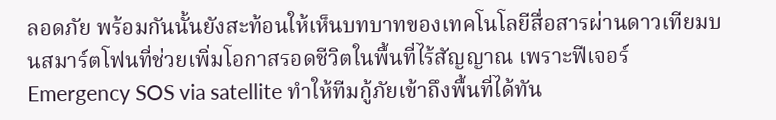ลอดภัย พร้อมกันนั้นยังสะท้อนให้เห็นบทบาทของเทคโนโลยีสื่อสารผ่านดาวเทียมบนสมาร์ตโฟนที่ช่วยเพิ่มโอกาสรอดชีวิตในพื้นที่ไร้สัญญาณ เพราะฟีเจอร์ Emergency SOS via satellite ทำให้ทีมกู้ภัยเข้าถึงพื้นที่ได้ทัน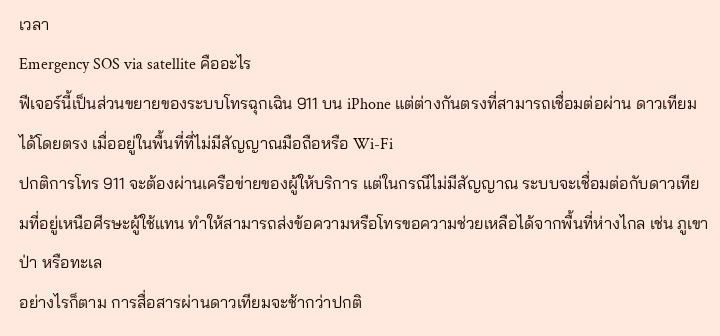เวลา
Emergency SOS via satellite คืออะไร
ฟีเจอร์นี้เป็นส่วนขยายของระบบโทรฉุกเฉิน 911 บน iPhone แต่ต่างกันตรงที่สามารถเชื่อมต่อผ่าน ดาวเทียม ได้โดยตรง เมื่ออยู่ในพื้นที่ที่ไม่มีสัญญาณมือถือหรือ Wi-Fi
ปกติการโทร 911 จะต้องผ่านเครือข่ายของผู้ให้บริการ แต่ในกรณีไม่มีสัญญาณ ระบบจะเชื่อมต่อกับดาวเทียมที่อยู่เหนือศีรษะผู้ใช้แทน ทำให้สามารถส่งข้อความหรือโทรขอความช่วยเหลือได้จากพื้นที่ห่างไกล เช่น ภูเขา ป่า หรือทะเล
อย่างไรก็ตาม การสื่อสารผ่านดาวเทียมจะช้ากว่าปกติ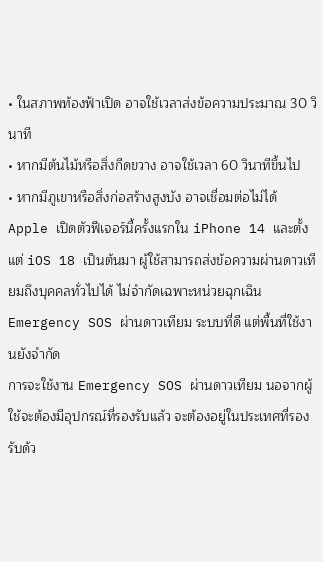• ในสภาพท้องฟ้าเปิด อาจใช้เวลาส่งข้อความประมาณ 30 วินาที
• หากมีต้นไม้หรือสิ่งกีดขวาง อาจใช้เวลา 60 วินาทีขึ้นไป
• หากมีภูเขาหรือสิ่งก่อสร้างสูงบัง อาจเชื่อมต่อไม่ได้
Apple เปิดตัวฟีเจอร์นี้ครั้งแรกใน iPhone 14 และตั้งแต่ iOS 18 เป็นต้นมา ผู้ใช้สามารถส่งข้อความผ่านดาวเทียมถึงบุคคลทั่วไปได้ ไม่จำกัดเฉพาะหน่วยฉุกเฉิน
Emergency SOS ผ่านดาวเทียม ระบบที่ดี แต่พื้นที่ใช้งานยังจำกัด
การจะใช้งาน Emergency SOS ผ่านดาวเทียม นอจากผู้ใช้จะต้องมีอุปกรณ์ที่รองรับแล้ว จะต้องอยู่ในประเทศที่รองรับด้ว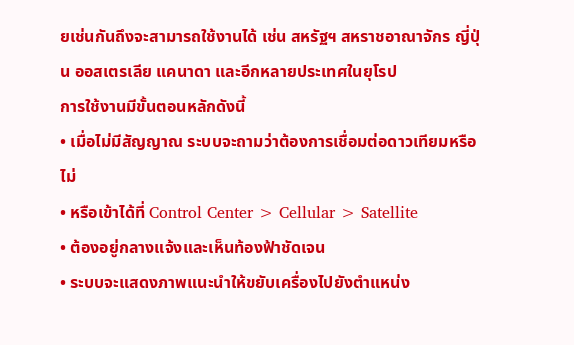ยเช่นกันถึงจะสามารถใช้งานได้ เช่น สหรัฐฯ สหราชอาณาจักร ญี่ปุ่น ออสเตรเลีย แคนาดา และอีกหลายประเทศในยุโรป
การใช้งานมีขั้นตอนหลักดังนี้
• เมื่อไม่มีสัญญาณ ระบบจะถามว่าต้องการเชื่อมต่อดาวเทียมหรือไม่
• หรือเข้าได้ที่ Control Center > Cellular > Satellite
• ต้องอยู่กลางแจ้งและเห็นท้องฟ้าชัดเจน
• ระบบจะแสดงภาพแนะนำให้ขยับเครื่องไปยังตำแหน่ง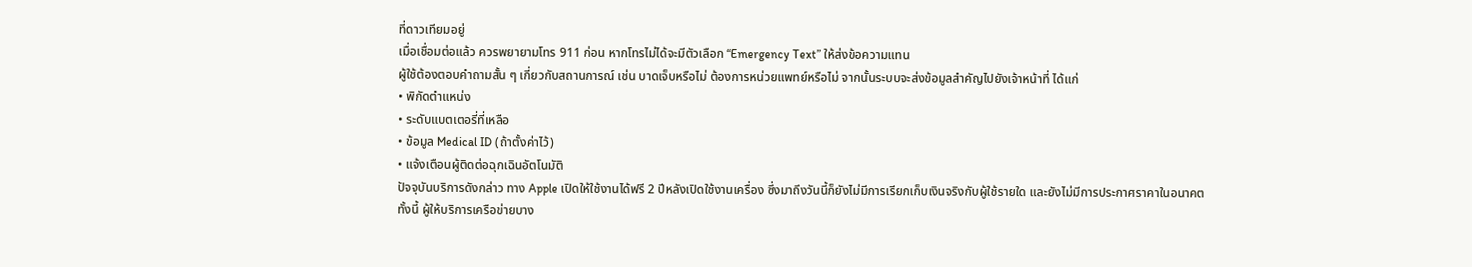ที่ดาวเทียมอยู่
เมื่อเชื่อมต่อแล้ว ควรพยายามโทร 911 ก่อน หากโทรไม่ได้จะมีตัวเลือก “Emergency Text” ให้ส่งข้อความแทน
ผู้ใช้ต้องตอบคำถามสั้น ๆ เกี่ยวกับสถานการณ์ เช่น บาดเจ็บหรือไม่ ต้องการหน่วยแพทย์หรือไม่ จากนั้นระบบจะส่งข้อมูลสำคัญไปยังเจ้าหน้าที่ ได้แก่
• พิกัดตำแหน่ง
• ระดับแบตเตอรี่ที่เหลือ
• ข้อมูล Medical ID (ถ้าตั้งค่าไว้)
• แจ้งเตือนผู้ติดต่อฉุกเฉินอัตโนมัติ
ปัจจุบันบริการดังกล่าว ทาง Apple เปิดให้ใช้งานได้ฟรี 2 ปีหลังเปิดใช้งานเครื่อง ซึ่งมาถึงวันนี้ก็ยังไม่มีการเรียกเก็บเงินจริงกับผู้ใช้รายใด และยังไม่มีการประกาศราคาในอนาคต
ทั้งนี้ ผู้ให้บริการเครือข่ายบาง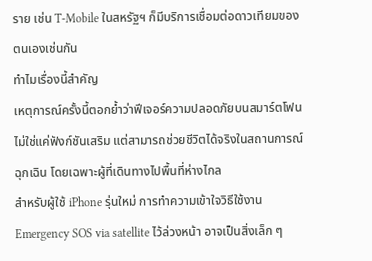ราย เช่น T-Mobile ในสหรัฐฯ ก็มีบริการเชื่อมต่อดาวเทียมของตนเองเช่นกัน
ทำไมเรื่องนี้สำคัญ
เหตุการณ์ครั้งนี้ตอกย้ำว่าฟีเจอร์ความปลอดภัยบนสมาร์ตโฟนไม่ใช่แค่ฟังก์ชันเสริม แต่สามารถช่วยชีวิตได้จริงในสถานการณ์ฉุกเฉิน โดยเฉพาะผู้ที่เดินทางไปพื้นที่ห่างไกล
สำหรับผู้ใช้ iPhone รุ่นใหม่ การทำความเข้าใจวิธีใช้งาน Emergency SOS via satellite ไว้ล่วงหน้า อาจเป็นสิ่งเล็ก ๆ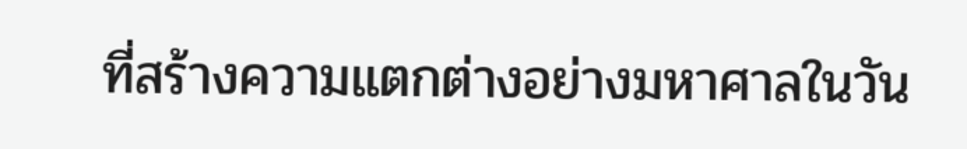ที่สร้างความแตกต่างอย่างมหาศาลในวัน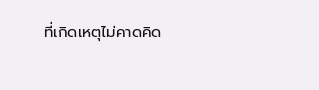ที่เกิดเหตุไม่คาดคิด